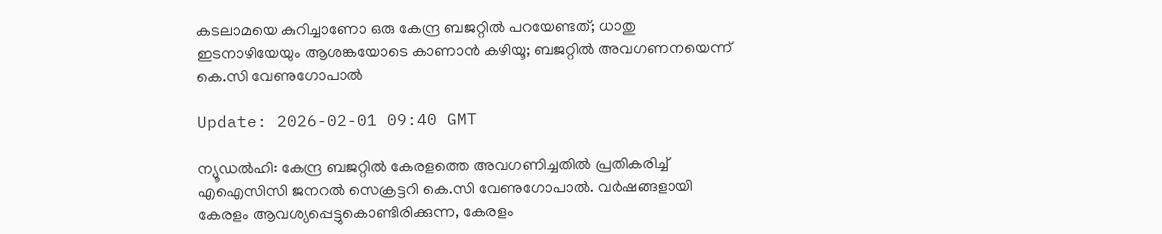കടലാമയെ കുറിച്ചാണോ ഒരു കേന്ദ്ര ബജറ്റില്‍ പറയേണ്ടത്; ധാതു ഇടനാഴിയേയും ആശങ്കയോടെ കാണാന്‍ കഴിയൂ; ബജറ്റില്‍ അവഗണനയെന്ന് കെ.സി വേണുഗോപാല്‍

Update: 2026-02-01 09:40 GMT

ന്യൂഡല്‍ഹി: കേന്ദ്ര ബജറ്റില്‍ കേരളത്തെ അവഗണിച്ചതില്‍ പ്രതികരിച്ച് എഐസിസി ജനറല്‍ സെക്രട്ടറി കെ.സി വേണുഗോപാല്‍. വര്‍ഷങ്ങളായി കേരളം ആവശ്യപ്പെട്ടുകൊണ്ടിരിക്കുന്ന, കേരളം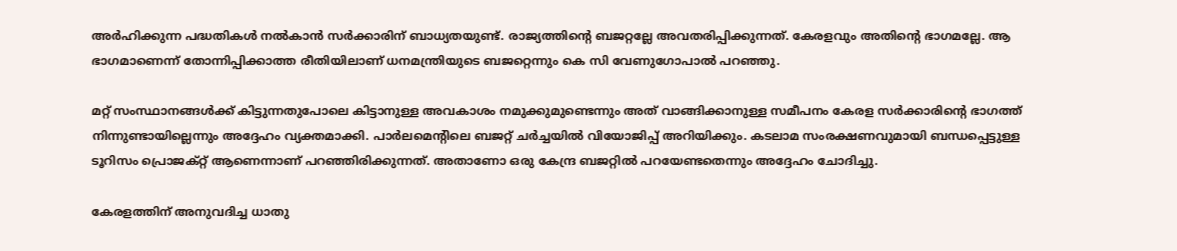അര്‍ഹിക്കുന്ന പദ്ധതികള്‍ നല്‍കാന്‍ സര്‍ക്കാരിന് ബാധ്യതയുണ്ട്. രാജ്യത്തിന്റെ ബജറ്റല്ലേ അവതരിപ്പിക്കുന്നത്. കേരളവും അതിന്റെ ഭാഗമല്ലേ. ആ ഭാഗമാണെന്ന് തോന്നിപ്പിക്കാത്ത രീതിയിലാണ് ധനമന്ത്രിയുടെ ബജറ്റെന്നും കെ സി വേണുഗോപാല്‍ പറഞ്ഞു.

മറ്റ് സംസ്ഥാനങ്ങള്‍ക്ക് കിട്ടുന്നതുപോലെ കിട്ടാനുള്ള അവകാശം നമുക്കുമുണ്ടെന്നും അത് വാങ്ങിക്കാനുള്ള സമീപനം കേരള സര്‍ക്കാരിന്റെ ഭാഗത്ത് നിന്നുണ്ടായില്ലെന്നും അദ്ദേഹം വ്യക്തമാക്കി. പാര്‍ലമെന്റിലെ ബജറ്റ് ചര്‍ച്ചയില്‍ വിയോജിപ്പ് അറിയിക്കും. കടലാമ സംരക്ഷണവുമായി ബന്ധപ്പെട്ടുള്ള ടൂറിസം പ്രൊജക്റ്റ് ആണെന്നാണ് പറഞ്ഞിരിക്കുന്നത്. അതാണോ ഒരു കേന്ദ്ര ബജറ്റില്‍ പറയേണ്ടതെന്നും അദ്ദേഹം ചോദിച്ചു.

കേരളത്തിന് അനുവദിച്ച ധാതു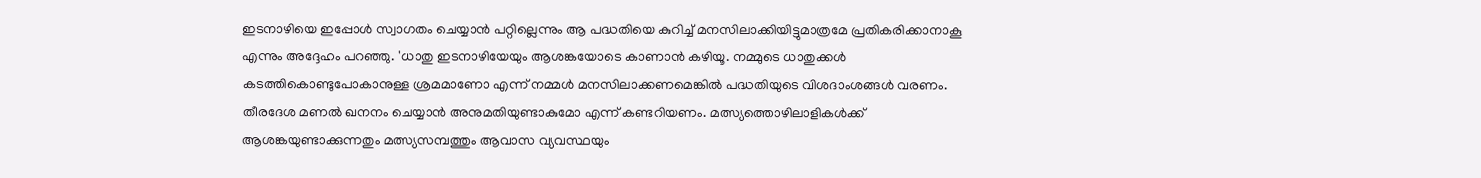ഇടനാഴിയെ ഇപ്പോള്‍ സ്വാഗതം ചെയ്യാന്‍ പറ്റില്ലെന്നും ആ പദ്ധതിയെ കുറിച്ച് മനസിലാക്കിയിട്ടുമാത്രമേ പ്രതികരിക്കാനാകൂ എന്നും അദ്ദേഹം പറഞ്ഞു. 'ധാതു ഇടനാഴിയേയും ആശങ്കയോടെ കാണാന്‍ കഴിയൂ. നമ്മുടെ ധാതുക്കള്‍ കടത്തികൊണ്ടുപോകാനുള്ള ശ്രമമാണോ എന്ന് നമ്മള്‍ മനസിലാക്കണമെങ്കില്‍ പദ്ധതിയുടെ വിശദാംശങ്ങള്‍ വരണം. തീരദേശ മണല്‍ ഖനനം ചെയ്യാന്‍ അനുമതിയുണ്ടാകുമോ എന്ന് കണ്ടറിയണം. മത്സ്യത്തൊഴിലാളികള്‍ക്ക് ആശങ്കയുണ്ടാക്കുന്നതും മത്സ്യസമ്പത്തും ആവാസ വ്യവസ്ഥയും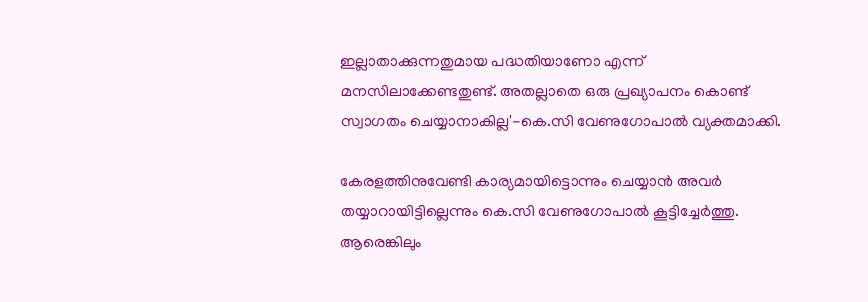ഇല്ലാതാക്കുന്നതുമായ പദ്ധതിയാണോ എന്ന് മനസിലാക്കേണ്ടതുണ്ട്. അതല്ലാതെ ഒരു പ്രഖ്യാപനം കൊണ്ട് സ്വാഗതം ചെയ്യാനാകില്ല'-കെ.സി വേണുഗോപാല്‍ വ്യക്തമാക്കി.

കേരളത്തിനുവേണ്ടി കാര്യമായിട്ടൊന്നും ചെയ്യാന്‍ അവര്‍ തയ്യാറായിട്ടില്ലെന്നും കെ.സി വേണുഗോപാല്‍ കൂട്ടിച്ചേര്‍ത്തു. ആരെങ്കിലും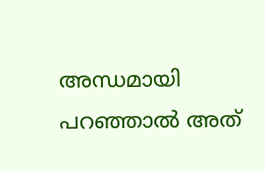അന്ധമായി പറഞ്ഞാല്‍ അത്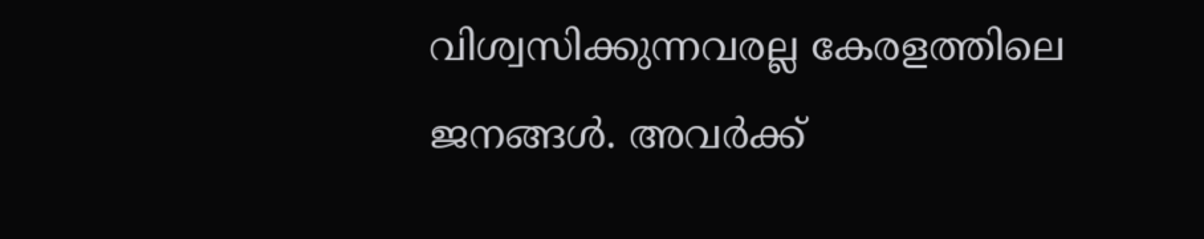വിശ്വസിക്കുന്നവരല്ല കേരളത്തിലെ ജനങ്ങള്‍. അവര്‍ക്ക്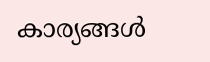കാര്യങ്ങള്‍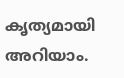കൃത്യമായി അറിയാം.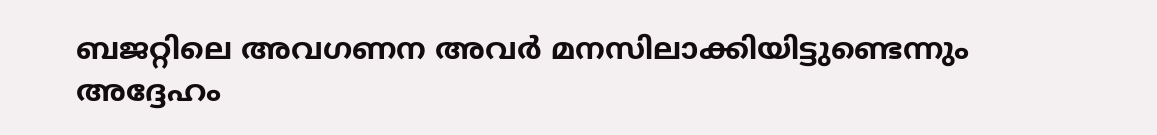ബജറ്റിലെ അവഗണന അവര്‍ മനസിലാക്കിയിട്ടുണ്ടെന്നും അദ്ദേഹം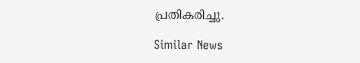പ്രതികരിച്ചു.

Similar News